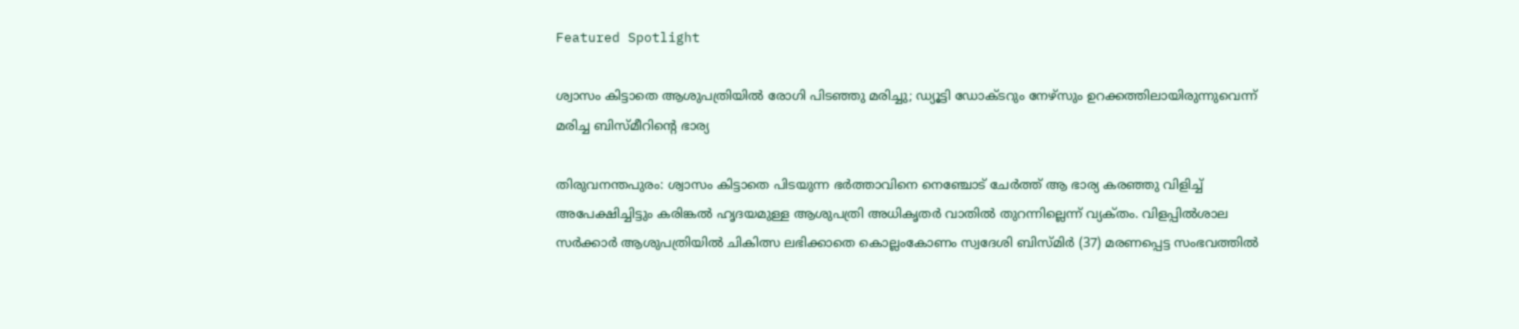Featured Spotlight

ശ്വാസം കിട്ടാതെ ആശുപത്രിയില്‍ രോഗി പിടഞ്ഞു മരിച്ചു; ഡ്യൂട്ടി ഡോക്ടറും നേഴ്‌സും ഉറക്കത്തിലായിരുന്നുവെന്ന് മരിച്ച ബിസ്മീറിന്റെ ഭാര്യ

തിരുവനന്തപുരം: ശ്വാസം കിട്ടാതെ പിടയുന്ന ഭര്‍ത്താവിനെ നെഞ്ചോട്‌ ചേര്‍ത്ത്‌ ആ ഭാര്യ കരഞ്ഞു വിളിച്ച്‌ അപേക്ഷിച്ചിട്ടും കരിങ്കല്‍ ഹൃദയമുള്ള ആശുപത്രി അധികൃതര്‍ വാതില്‍ തുറന്നില്ലെന്ന്‌ വ്യക്‌തം. വിളപ്പില്‍ശാല സര്‍ക്കാര്‍ ആശുപത്രിയില്‍ ചികിത്സ ലഭിക്കാതെ കൊല്ലംകോണം സ്വദേശി ബിസ്‌മിര്‍ (37) മരണപ്പെട്ട സംഭവത്തില്‍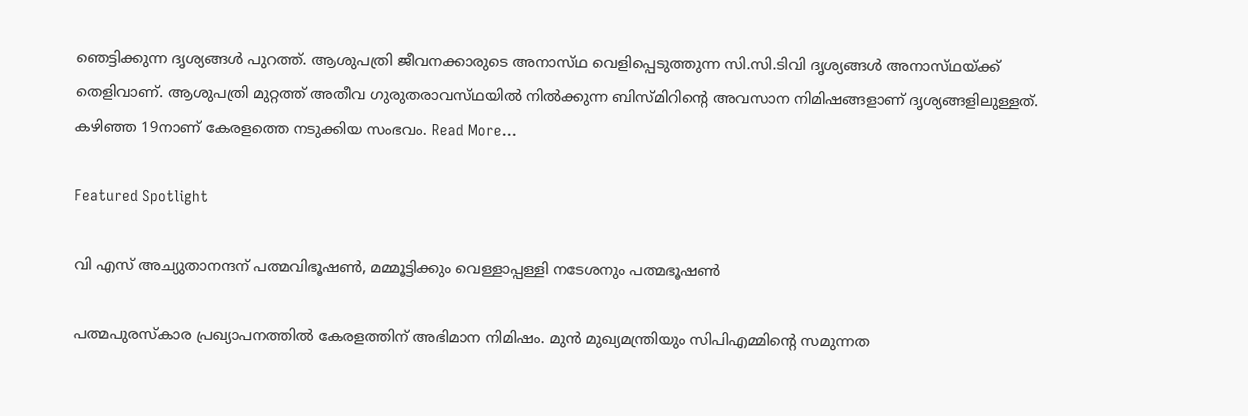ഞെട്ടിക്കുന്ന ദൃശ്യങ്ങള്‍ പുറത്ത്‌. ആശുപത്രി ജീവനക്കാരുടെ അനാസ്‌ഥ വെളിപ്പെടുത്തുന്ന സി.സി.ടിവി ദൃശ്യങ്ങള്‍ അനാസ്‌ഥയ്‌ക്ക്‌ തെളിവാണ്‌. ആശുപത്രി മുറ്റത്ത്‌ അതീവ ഗുരുതരാവസ്‌ഥയില്‍ നില്‍ക്കുന്ന ബിസ്‌മിറിന്റെ അവസാന നിമിഷങ്ങളാണ്‌ ദൃശ്യങ്ങളിലുള്ളത്‌. കഴിഞ്ഞ 19നാണ്‌ കേരളത്തെ നടുക്കിയ സംഭവം. Read More…

Featured Spotlight

വി എസ് അച്യുതാനന്ദന് പത്മവിഭൂഷണ്‍, മമ്മൂട്ടിക്കും വെള്ളാപ്പള്ളി നടേശനും പത്മഭൂഷണ്‍

പത്മപുരസ്കാര പ്രഖ്യാപനത്തിൽ കേരളത്തിന് അഭിമാന നിമിഷം. മുൻ മുഖ്യമന്ത്രിയും സിപിഎമ്മിന്റെ സമുന്നത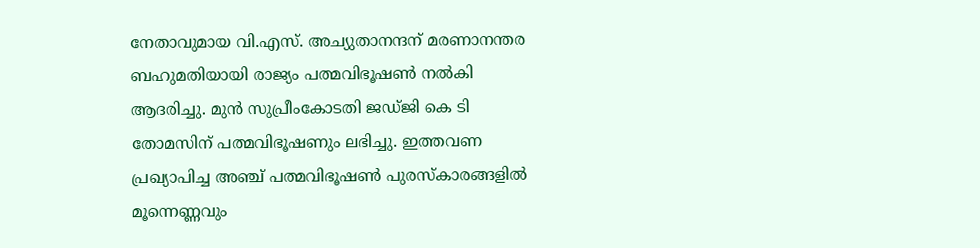നേതാവുമായ വി.എസ്. അച്യുതാനന്ദന് മരണാനന്തര ബഹുമതിയായി രാജ്യം പത്മവിഭൂഷൺ നൽകി ആദരിച്ചു. മുന്‍ സുപ്രീംകോടതി ജഡ്ജി കെ ടി തോമസിന് പത്മവിഭൂഷണും ലഭിച്ചു. ഇത്തവണ പ്രഖ്യാപിച്ച അഞ്ച് പത്മവിഭൂഷൺ പുരസ്കാരങ്ങളിൽ മൂന്നെണ്ണവും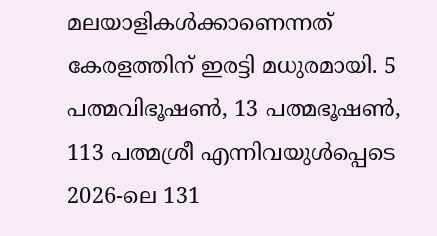മലയാളികൾക്കാണെന്നത് കേരളത്തിന് ഇരട്ടി മധുരമായി. 5 പത്മവിഭൂഷൺ, 13 പത്മഭൂഷൺ, 113 പത്മശ്രീ എന്നിവയുൾപ്പെടെ 2026-ലെ 131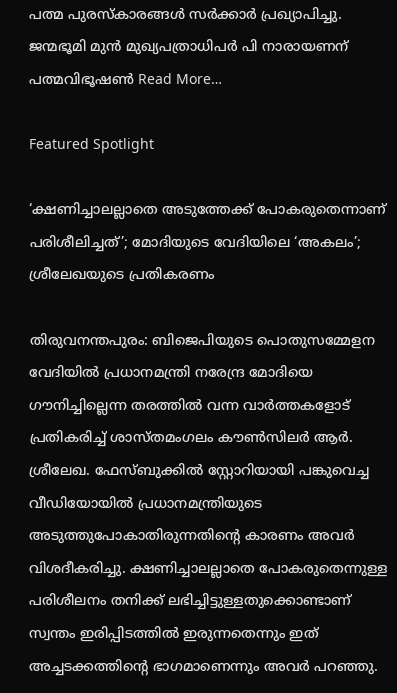പത്മ പുരസ്‌കാരങ്ങൾ സർക്കാർ പ്രഖ്യാപിച്ചു. ജന്മഭൂമി മുന്‍ മുഖ്യപത്രാധിപര്‍ പി നാരായണന് പത്മവിഭൂഷണ്‍ Read More…

Featured Spotlight

‘ക്ഷണിച്ചാലല്ലാതെ അടുത്തേക്ക് പോകരുതെന്നാണ് പരിശീലിച്ചത്’; മോദിയുടെ വേദിയിലെ ‘അകലം’; ശ്രീലേഖയുടെ പ്രതികരണം

തിരുവനന്തപുരം: ബിജെപിയുടെ പൊതുസമ്മേളന വേദിയിൽ പ്രധാനമന്ത്രി നരേന്ദ്ര മോദിയെ ഗൗനിച്ചില്ലെന്ന തരത്തിൽ വന്ന വാർത്തകളോട് പ്രതികരിച്ച് ശാസ്തമംഗലം കൗൺസിലർ ആർ. ശ്രീലേഖ. ഫേസ്ബുക്കിൽ സ്റ്റോറിയായി പങ്കുവെച്ച വീഡിയോയിൽ പ്രധാനമന്ത്രിയുടെ അടുത്തുപോകാതിരുന്നതിന്റെ കാരണം അവർ വിശദീകരിച്ചു. ക്ഷണിച്ചാലല്ലാതെ പോകരുതെന്നുള്ള പരിശീലനം തനിക്ക് ലഭിച്ചിട്ടുള്ളതുക്കൊണ്ടാണ് സ്വന്തം ഇരിപ്പിടത്തിൽ ഇരുന്നതെന്നും ഇത് അച്ചടക്കത്തിന്റെ ഭാഗമാണെന്നും അവർ പറഞ്ഞു.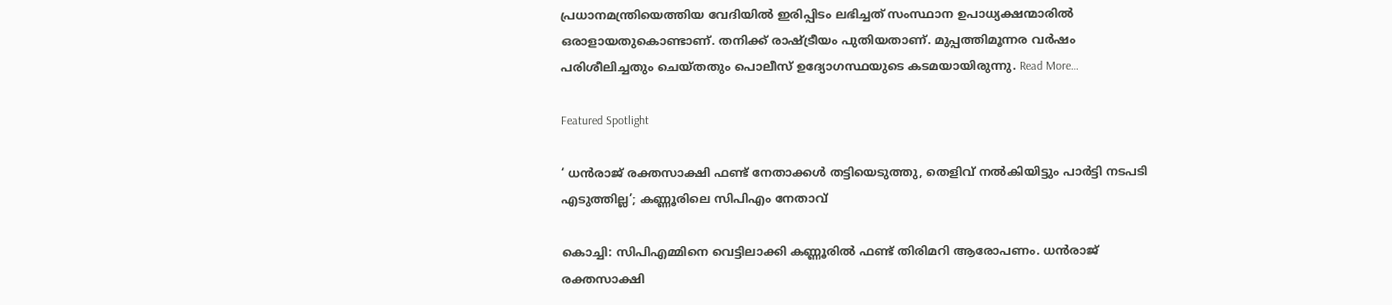പ്രധാനമന്ത്രിയെത്തിയ വേദിയില്‍ ഇരിപ്പിടം ലഭിച്ചത് സംസ്ഥാന ഉപാധ്യക്ഷന്മാരില്‍ ഒരാളായതുകൊണ്ടാണ്. തനിക്ക് രാഷ്ട്രീയം പുതിയതാണ്. മുപ്പത്തിമൂന്നര വര്‍ഷം പരിശീലിച്ചതും ചെയ്തതും പൊലീസ് ഉദ്യോഗസ്ഥയുടെ കടമയായിരുന്നു. Read More…

Featured Spotlight

‘ ധൻരാജ് രക്തസാക്ഷി ഫണ്ട് നേതാക്കൾ തട്ടിയെടുത്തു, തെളിവ് നല്‍കിയിട്ടും പാര്‍ട്ടി നടപടി എടുത്തില്ല’; കണ്ണൂരിലെ സിപിഎം നേതാവ്

കൊച്ചി: സിപിഎമ്മിനെ വെട്ടിലാക്കി കണ്ണൂരില്‍ ഫണ്ട് തിരിമറി ആരോപണം. ധന്‍രാജ് രക്തസാക്ഷി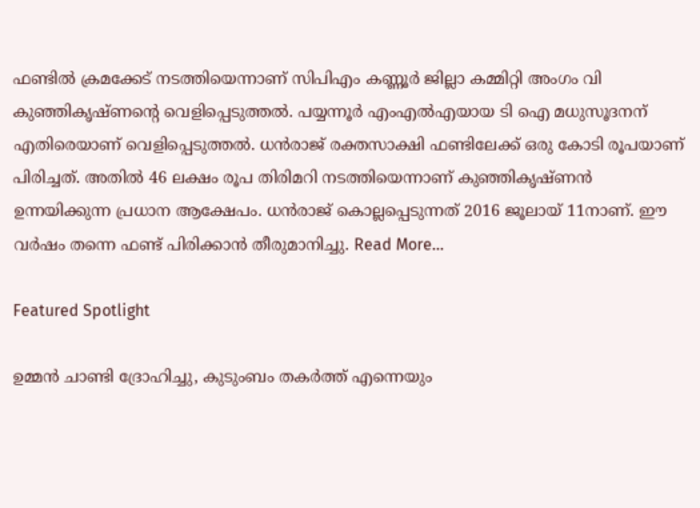ഫണ്ടില്‍ ക്രമക്കേട് നടത്തിയെന്നാണ് സിപിഎം കണ്ണൂര്‍ ജില്ലാ കമ്മിറ്റി അംഗം വി കുഞ്ഞികൃഷ്ണന്റെ വെളിപ്പെടുത്തല്‍. പയ്യന്നൂര്‍ എംഎല്‍എയായ ടി ഐ മധുസൂദനന് എതിരെയാണ് വെളിപ്പെടുത്തല്‍. ധന്‍രാജ് രക്തസാക്ഷി ഫണ്ടിലേക്ക് ഒരു കോടി രൂപയാണ് പിരിച്ചത്. അതില്‍ 46 ലക്ഷം രൂപ തിരിമറി നടത്തിയെന്നാണ് കുഞ്ഞികൃഷ്ണന്‍ ഉന്നയിക്കുന്ന പ്രധാന ആക്ഷേപം. ധന്‍രാജ് കൊല്ലപ്പെടുന്നത് 2016 ജൂലായ് 11നാണ്. ഈ വര്‍ഷം തന്നെ ഫണ്ട് പിരിക്കാന്‍ തീരുമാനിച്ചു. Read More…

Featured Spotlight

ഉമ്മൻ ചാണ്ടി ദ്രോഹിച്ചു, കുടുംബം തകർത്ത് എന്നെയും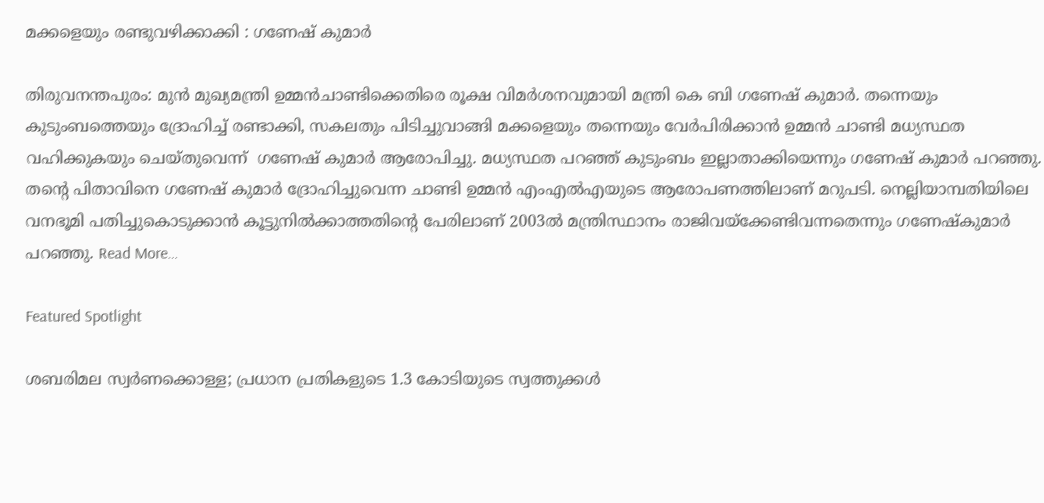മക്കളെയും രണ്ടുവഴിക്കാക്കി : ഗണേഷ് കുമാർ

തിരുവനന്തപുരം: മുന്‍ മുഖ്യമന്ത്രി ഉമ്മന്‍ചാണ്ടിക്കെതിരെ രൂക്ഷ വിമര്‍ശനവുമായി മന്ത്രി കെ ബി ഗണേഷ് കുമാര്‍. തന്നെയും കുടുംബത്തെയും ദ്രോഹിച്ച് രണ്ടാക്കി, സകലതും പിടിച്ചുവാങ്ങി മക്കളെയും തന്നെയും വേര്‍പിരിക്കാന്‍ ഉമ്മന്‍ ചാണ്ടി മധ്യസ്ഥത വഹിക്കുകയും ചെയ്തുവെന്ന്  ഗണേഷ് കുമാര്‍ ആരോപിച്ചു. മധ്യസ്ഥത പറഞ്ഞ് കുടുംബം ഇല്ലാതാക്കിയെന്നും ഗണേഷ് കുമാര്‍ പറഞ്ഞു. തന്റെ പിതാവിനെ ഗണേഷ് കുമാര്‍ ദ്രോഹിച്ചുവെന്ന ചാണ്ടി ഉമ്മന്‍ എംഎല്‍എയുടെ ആരോപണത്തിലാണ് മറുപടി. നെല്ലിയാമ്പതിയിലെ വനഭൂമി പതിച്ചുകൊടുക്കാന്‍ കൂട്ടുനില്‍ക്കാത്തതിന്റെ പേരിലാണ് 2003ല്‍ മന്ത്രിസ്ഥാനം രാജിവയ്‌ക്കേണ്ടിവന്നതെന്നും ഗണേഷ്‌കുമാര്‍ പറഞ്ഞു. Read More…

Featured Spotlight

ശബരിമല സ്വര്‍ണക്കൊള്ള; പ്രധാന പ്രതികളുടെ 1.3 കോടിയുടെ സ്വത്തുക്കള്‍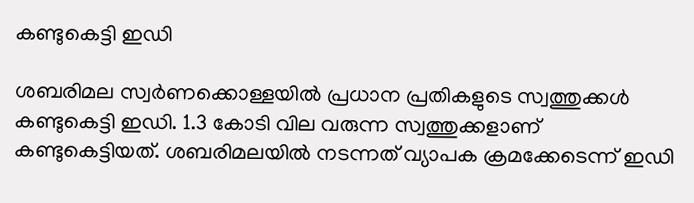കണ്ടുകെട്ടി ഇഡി

ശബരിമല സ്വര്‍ണക്കൊള്ളയില്‍ പ്രധാന പ്രതികളുടെ സ്വത്തുക്കള്‍ കണ്ടുകെട്ടി ഇഡി. 1.3 കോടി വില വരുന്ന സ്വത്തുക്കളാണ് കണ്ടുകെട്ടിയത്. ശബരിമലയില്‍ നടന്നത് വ്യാപക ക്രമക്കേടെന്ന് ഇഡി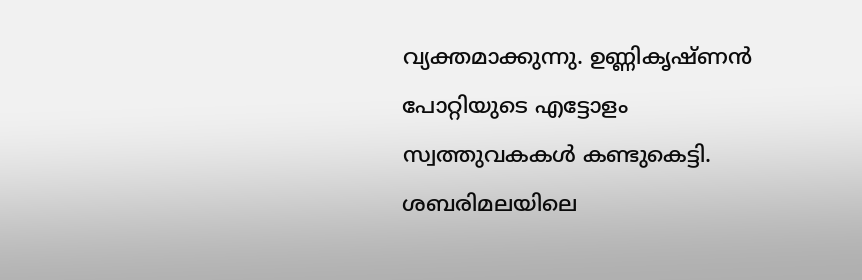വ്യക്തമാക്കുന്നു. ഉണ്ണികൃഷ്ണന്‍ പോറ്റിയുടെ എട്ടോളം സ്വത്തുവകകള്‍ കണ്ടുകെട്ടി. ശബരിമലയിലെ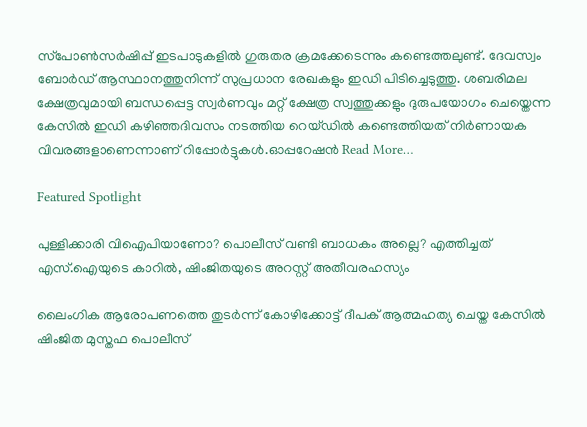സ്‌പോണ്‍സര്‍ഷിപ്പ് ഇടപാടുകളില്‍ ഗുരുതര ക്രമക്കേടെന്നും കണ്ടെത്തലുണ്ട്. ദേവസ്വം ബോര്‍ഡ് ആസ്ഥാനത്തുനിന്ന് സുപ്രധാന രേഖകളും ഇഡി പിടിച്ചെടുത്തു. ശബരിമല ക്ഷേത്രവുമായി ബന്ധപ്പെട്ട സ്വർണവും മറ്റ് ക്ഷേത്ര സ്വത്തുക്കളും ദുരുപയോഗം ചെയ്തെന്ന കേസിൽ ഇഡി കഴിഞ്ഞദിവസം നടത്തിയ റെയ്ഡിൽ കണ്ടെത്തിയത് നിർണായക വിവരങ്ങളാണെന്നാണ് റിപ്പോര്‍ട്ടുകള്‍.ഓപ്പറേഷൻ Read More…

Featured Spotlight

പുള്ളിക്കാരി വിഐപിയാണോ? പൊലീസ് വണ്ടി ബാധകം അല്ലെ? എത്തിച്ചത് എസ്.ഐയുടെ കാറില്‍, ഷിംജിതയുടെ അറസ്റ്റ് അതീവരഹസ്യം

ലൈംഗിക ആരോപണത്തെ തുടര്‍ന്ന് കോഴിക്കോട്ട് ദീപക് ആത്മഹത്യ ചെയ്ത കേസില്‍ ഷിംജിത മുസ്തഫ പൊലീസ്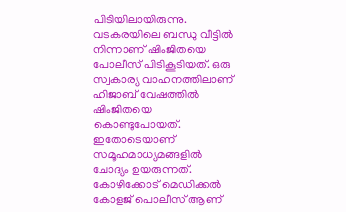പിടിയിലായിരുന്നു. വടകരയിലെ ബന്ധു വീട്ടിൽ‍ നിന്നാണ് ഷിംജിതയെ പോലീസ് പിടികൂടിയത്. ഒരു സ്വകാര്യ വാഹനത്തിലാണ് ഹിജാബ് വേഷത്തില്‍ ഷിംജിതയെ കൊണ്ടുപോയത്. ഇതോടെയാണ് സമൂഹമാധ്യമങ്ങളില്‍ ചോദ്യം ഉയരുന്നത്. കോഴിക്കോട് മെഡിക്കൽ കോളജ് പൊലീസ് ആണ്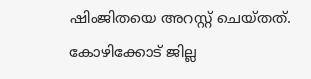ഷിംജിതയെ അറസ്റ്റ് ചെയ്തത്. കോഴിക്കോട് ജില്ല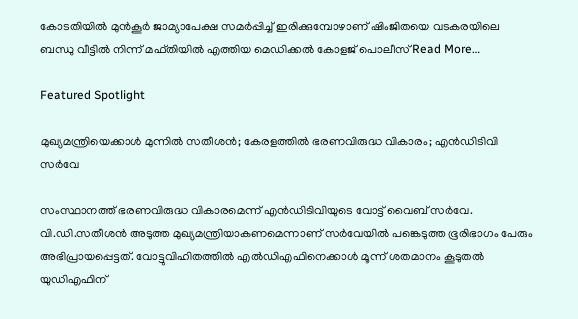കോടതിയിൽ മുൻകൂർ ജാമ്യാപേക്ഷ സമർപ്പിച്ച് ഇരിക്കുമ്പോഴാണ് ഷിംജിതയെ വടകരയിലെ ബന്ധു വീട്ടിൽ നിന്ന് മഫ്തിയിൽ എത്തിയ മെഡിക്കൽ കോളജ് പൊലീസ് Read More…

Featured Spotlight

മുഖ്യമന്ത്രിയെക്കാള്‍ മുന്നില്‍ സതീശന്‍; കേരളത്തില്‍ ഭരണവിരുദ്ധ വികാരം; എന്‍ഡിടിവി സര്‍വേ

സംസ്ഥാനത്ത് ഭരണവിരുദ്ധ വികാരമെന്ന് എന്‍ഡിടിവിയുടെ വോട്ട് വൈബ് സര്‍വേ. വി.ഡി.സതീശന്‍ അടുത്ത മുഖ്യമന്ത്രിയാകണമെന്നാണ് സര്‍വേയില്‍ പങ്കെടുത്ത ഭൂരിഭാഗം പേരും അഭിപ്രായപ്പെട്ടത്. വോട്ടുവിഹിതത്തില്‍ എല്‍ഡിഎഫിനെക്കാള്‍ മൂന്ന് ശതമാനം കൂടുതല്‍ യുഡിഎഫിന്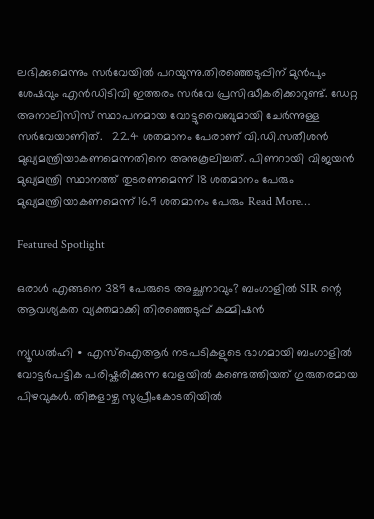ലഭിക്കുമെന്നും സര്‍വേയില്‍ പറയുന്നു.തിരഞ്ഞെടുപ്പിന് മുന്‍പും ശേഷവും എന്‍ഡിടിവി ഇത്തരം സര്‍വേ പ്രസിദ്ധീകരിക്കാറുണ്ട്. ഡേറ്റ അനാലിസിസ് സ്ഥാപനമായ വോട്ടുവൈബുമായി ചേര്‍ന്നുള്ള സര്‍വേയാണിത്.   22.4 ശതമാനം പേരാണ് വി.ഡി.സതീശന്‍ മുഖ്യമന്ത്രിയാകണമെന്നതിനെ അനുകൂലിച്ചത്. പിണറായി വിജയന്‍ മുഖ്യമന്ത്രി സ്ഥാനത്ത് തുടരണമെന്ന് 18 ശതമാനം പേരും മുഖ്യമന്ത്രിയാകണമെന്ന് 16.9 ശതമാനം പേരും Read More…

Featured Spotlight

ഒരാൾ എങ്ങനെ 389 പേരുടെ അച്ഛനാവും? ബംഗാളില്‍ SIR ന്റെ ആവശ്യകത വ്യക്തമാക്കി തിരഞ്ഞെടുപ്പ് കമ്മിഷൻ

ന്യൂഡൽഹി ∙ എസ്ഐആർ നടപടികളുടെ ഭാഗമായി ബംഗാളിൽ വോട്ടർപട്ടിക പരിഷ്കരിക്കുന്ന വേളയിൽ കണ്ടെത്തിയത് ഗുരുതരമായ പിഴവുകൾ. തിങ്കളാഴ്ച സുപ്രീംകോടതിയിൽ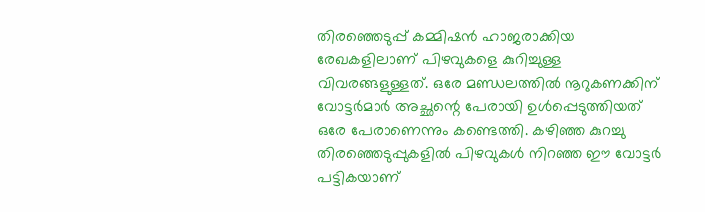തിരഞ്ഞെടുപ്പ് കമ്മിഷൻ ഹാജരാക്കിയ രേഖകളിലാണ് പിഴവുകളെ കുറിച്ചുള്ള വിവരങ്ങളുള്ളത്. ഒരേ മണ്ഡലത്തിൽ നൂറുകണക്കിന് വോട്ടർമാർ അച്ഛന്റെ പേരായി ഉൾപ്പെടുത്തിയത് ഒരേ പേരാണെന്നും കണ്ടെത്തി. കഴിഞ്ഞ കുറച്ചു തിരഞ്ഞെടുപ്പുകളിൽ പിഴവുകൾ നിറഞ്ഞ ഈ വോട്ടർ പട്ടികയാണ്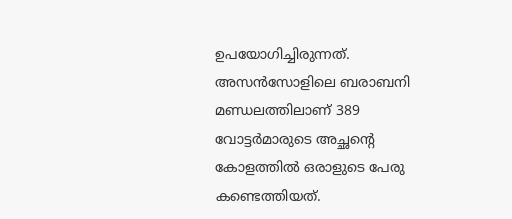ഉപയോഗിച്ചിരുന്നത്.  അസൻസോളിലെ ബരാബനി മണ്ഡലത്തിലാണ് 389 വോട്ടർമാരുടെ അച്ഛന്റെ കോളത്തിൽ ഒരാളുടെ പേരു കണ്ടെത്തിയത്.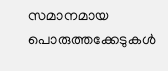സമാനമായ പൊരുത്തക്കേടുകൾ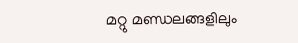മറ്റു മണ്ഡ‍ലങ്ങളിലും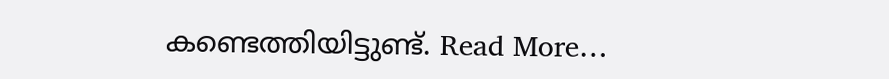കണ്ടെത്തിയിട്ടുണ്ട്. Read More…